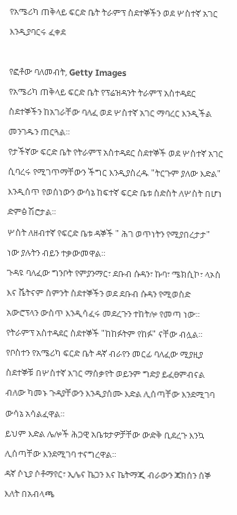የአሜሪካ ጠቅላይ ፍርድ ቤት ትራምፕ ስደተኞችን ወደ ሦስተኛ አገር እንዲያባርሩ ፈቀደ

የፎቶው ባለመብት, Getty Images
የአሜሪካ ጠቅላይ ፍርድ ቤት የፕሬዝዳንት ትራምፕ አስተዳደር ስደተኞችን ከአገራቸው ባለፈ ወደ ሦስተኛ አገር ማባረር እንዲችል መንገዱን ጠርጓል።
የታችኛው ፍርድ ቤት የትራምፕ አስተዳደር ስደተኞች ወደ ሦስተኛ አገር ሲባረሩ የሚገጥማቸውን ችግር እንዲያስረዱ "ትርጉም ያለው እድል" እንዲሰጥ የወሰነውን ውሳኔ ከፍተኛ ፍርድ ቤቱ ስድስት ለሦስት በሆነ ድምፅ ሽሮታል።
ሦስት ለዘብተኛ የፍርድ ቤቱ ዳኞች " ሕገ ወጥነትን የሚያበረታታ" ነው ያሉትን ብይን ተቃውመዋል።
ጉዳዩ ባለፈው ግንቦት የምያንማር፣ ደቡብ ሱዳን፣ ኩባ፣ ሜክሲኮ፣ ላኦስ እና ቬትናም ስምንት ስደተኞችን ወደ ደቡብ ሱዳን የሚወስድ አውሮፕላን ውስጥ እንዲሳፈሩ መደረጉን ተከትሎ የመጣ ነው።
የትራምፕ አስተዳደር ስደተኞች "ከከፉትም የከፉ" ናቸው ብሏል።
የቦስተን የአሜሪካ ፍርድ ቤት ዳኛ ብራየን መርፊ ባለፈው ሚያዚያ ስደተኞቹ በሦስተኛ አገር ማሰቃየት ወይንም ግድያ ይፈፀምብናል ብለው ካመኑ ጉዳያቸውን እንዲያሰሙ እድል ሊሰጣቸው እንደሚገባ ውሳኔ አሳልፈዋል።
ይህም እድል ሌሎች ሕጋዊ አቤቱታዎቻቸው ውድቅ ቢደረጉ እንኳ ሊሰጣቸው እንደሚገባ ተናግረዋል።
ዳኛ ሶኒያ ሶቶማየር፣ ኢሌና ኬጋን እና ኬትማጂ ብራውን ጃክሰን ሰኞ እለት በአብላጫ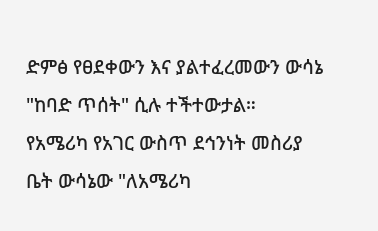ድምፅ የፀደቀውን እና ያልተፈረመውን ውሳኔ "ከባድ ጥሰት" ሲሉ ተችተውታል።
የአሜሪካ የአገር ውስጥ ደኅንነት መስሪያ ቤት ውሳኔው "ለአሜሪካ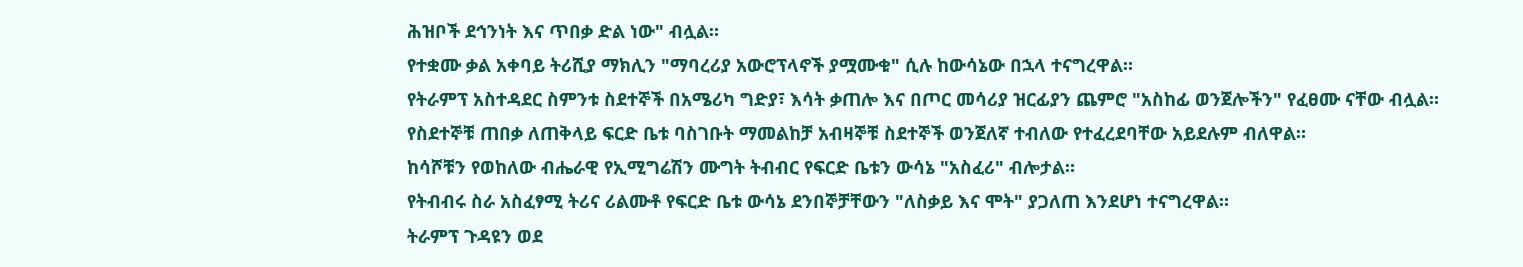ሕዝቦች ደኅንነት እና ጥበቃ ድል ነው" ብሏል።
የተቋሙ ቃል አቀባይ ትሪሺያ ማክሊን "ማባረሪያ አውሮፕላኖች ያሟሙቁ" ሲሉ ከውሳኔው በኋላ ተናግረዋል።
የትራምፕ አስተዳደር ስምንቱ ስደተኞች በአሜሪካ ግድያ፣ እሳት ቃጠሎ እና በጦር መሳሪያ ዝርፊያን ጨምሮ "አስከፊ ወንጀሎችን" የፈፀሙ ናቸው ብሏል።
የስደተኞቹ ጠበቃ ለጠቅላይ ፍርድ ቤቱ ባስገቡት ማመልከቻ አብዛኞቹ ስደተኞች ወንጀለኛ ተብለው የተፈረደባቸው አይደሉም ብለዋል።
ከሳሾቹን የወከለው ብሔራዊ የኢሚግሬሽን ሙግት ትብብር የፍርድ ቤቱን ውሳኔ "አስፈሪ" ብሎታል።
የትብብሩ ስራ አስፈፃሚ ትሪና ሪልሙቶ የፍርድ ቤቱ ውሳኔ ደንበኞቻቸውን "ለስቃይ እና ሞት" ያጋለጠ እንደሆነ ተናግረዋል።
ትራምፕ ጉዳዩን ወደ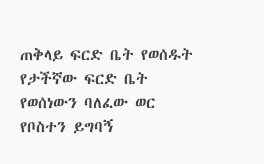ጠቅላይ ፍርድ ቤት የወሰዱት የታችኛው ፍርድ ቤት የወሰነውን ባለፈው ወር የቦስተን ይግባኝ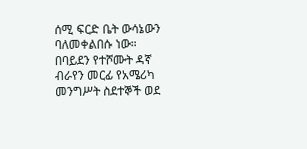ሰሚ ፍርድ ቤት ውሳኔውን ባለመቀልበሱ ነው።
በባይደን የተሾሙት ዳኛ ብራየን መርፊ የአሜሪካ መንግሥት ስደተኞች ወደ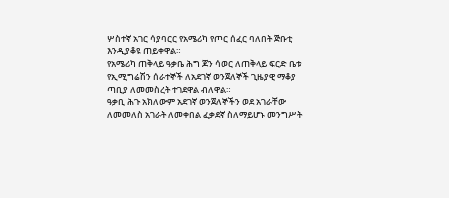ሦስተኛ አገር ሳያባርር የአሜሪካ የጦር ሰፈር ባለበት ጅቡቲ እንዲያቆዩ ጠይቀዋል።
የአሜሪካ ጠቅላይ ዓቃቤ ሕግ ጆን ሳወር ለጠቅላይ ፍርድ ቤቱ የኢሚግሬሽን ሰራተኞች ለአደገኛ ወንጀለኞች ጊዜያዊ ማቆያ ጣቢያ ለመመስረት ተገደዋል ብለዋል።
ዓቃቢ ሕጉ አክለውም አደገኛ ወንጀለኞችን ወደ አገራቸው ለመመለስ አገራት ለመቀበል ፈቃደኛ ስለማይሆኑ መንግሥት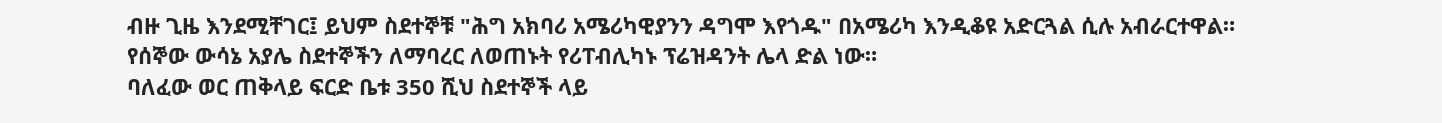ብዙ ጊዜ እንደሚቸገር፤ ይህም ስደተኞቹ "ሕግ አክባሪ አሜሪካዊያንን ዳግሞ እየጎዱ" በአሜሪካ እንዲቆዩ አድርጓል ሲሉ አብራርተዋል።
የሰኞው ውሳኔ አያሌ ስደተኞችን ለማባረር ለወጠኑት የሪፐብሊካኑ ፕሬዝዳንት ሌላ ድል ነው።
ባለፈው ወር ጠቅላይ ፍርድ ቤቱ 350 ሺህ ስደተኞች ላይ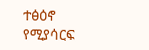ተፅዕኖ የሚያሳርፍ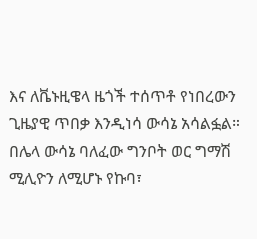እና ለቬኑዚዌላ ዜጎች ተሰጥቶ የነበረውን ጊዜያዊ ጥበቃ እንዲነሳ ውሳኔ አሳልፏል።
በሌላ ውሳኔ ባለፈው ግንቦት ወር ግማሽ ሚሊዮን ለሚሆኑ የኩባ፣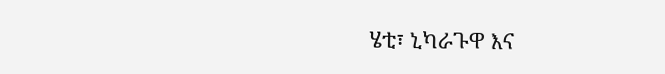ሄቲ፣ ኒካራጉዋ እና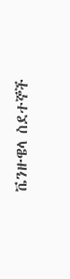ቬንዙዌላ ስደተኞች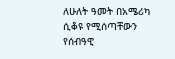ለሁለት ዓመት በአሜሪካ ሲቆዩ የሚሰጣቸውን የሰብዓዊ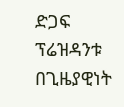ድጋፍ ፕሬዝዳንቱ በጊዜያዊነት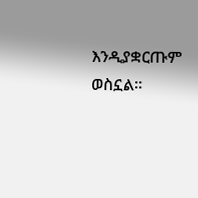እንዲያቋርጡም ወስኗል።